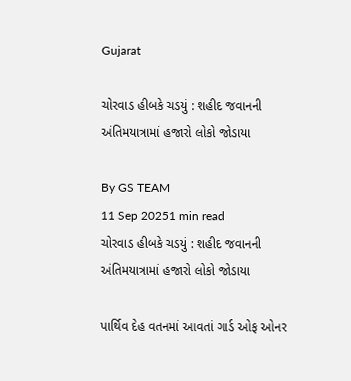Gujarat

ચોરવાડ હીબકે ચડયું : શહીદ જવાનની અંતિમયાત્રામાં હજારો લોકો જોડાયા

By GS TEAM
11 Sep 20251 min read
ચોરવાડ હીબકે ચડયું : શહીદ જવાનની અંતિમયાત્રામાં હજારો લોકો જોડાયા

પાર્થિવ દેહ વતનમાં આવતાં ગાર્ડ ઓફ ઓનર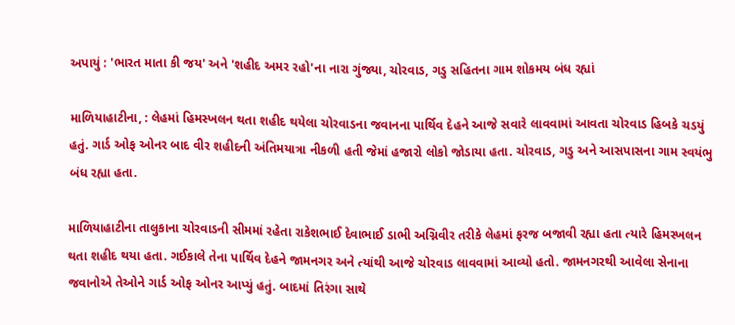અપાયું : 'ભારત માતા કી જય' અને 'શહીદ અમર રહો'ના નારા ગુંજ્યા, ચોરવાડ, ગડુ સહિતના ગામ શોકમય બંધ રહ્યાં

માળિયાહાટીના, : લેહમાં હિમસ્ખલન થતા શહીદ થયેલા ચોરવાડના જવાનના પાર્થિવ દેહને આજે સવારે લાવવામાં આવતા ચોરવાડ હિબકે ચડયું હતું. ગાર્ડ ઓફ ઓનર બાદ વીર શહીદની અંતિમયાત્રા નીકળી હતી જેમાં હજારો લોકો જોડાયા હતા. ચોરવાડ, ગડુ અને આસપાસના ગામ સ્વયંભુ બંધ રહ્યા હતા.

માળિયાહાટીના તાલુકાના ચોરવાડની સીમમાં રહેતા રાકેશભાઈ દેવાભાઈ ડાભી અગ્નિવીર તરીકે લેહમાં ફરજ બજાવી રહ્યા હતા ત્યારે હિમસ્ખલન થતા શહીદ થયા હતા. ગઈકાલે તેના પાર્થિવ દેહને જામનગર અને ત્યાંથી આજે ચોરવાડ લાવવામાં આવ્યો હતો. જામનગરથી આવેલા સેનાના જવાનોએ તેઓને ગાર્ડ ઓફ ઓનર આપ્યું હતું. બાદમાં તિરંગા સાથે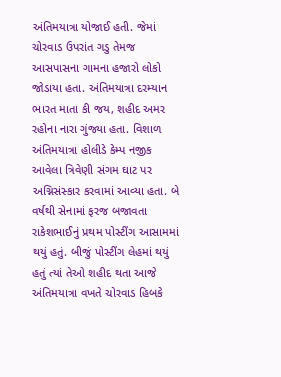અંતિમયાત્રા યોજાઈ હતી. જેમાં ચોરવાડ ઉપરાંત ગડુ તેમજ આસપાસના ગામના હજારો લોકો જોડાયા હતા. અંતિમયાત્રા દરમ્યાન ભારત માતા કી જય, શહીદ અમર રહોના નારા ગુંજ્યા હતા. વિશાળ અંતિમયાત્રા હોલીડે કેમ્પ નજીક આવેલા ત્રિવેણી સંગમ ઘાટ પર અગ્નિસંસ્કાર કરવામાં આવ્યા હતા. બે વર્ષથી સેનામાં ફરજ બજાવતા રાકેશભાઈનું પ્રથમ પોસ્ટીંગ આસામમાં થયું હતું. બીજું પોસ્ટીંગ લેહમાં થયું હતું ત્યાં તેઓ શહીદ થતા આજે અંતિમયાત્રા વખતે ચોરવાડ હિબકે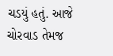ચડયું હતું. આજે ચોરવાડ તેમજ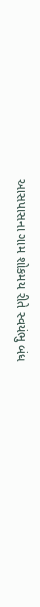આસપાસના ગામ શોકમય રીતે સ્વયંભુ બંધ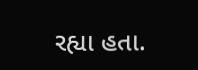રહ્યા હતા.